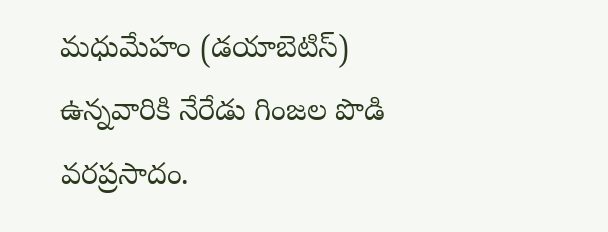మధుమేహం (డయాబెటిస్) ఉన్నవారికి నేరేడు గింజల పొడి వరప్రసాదం.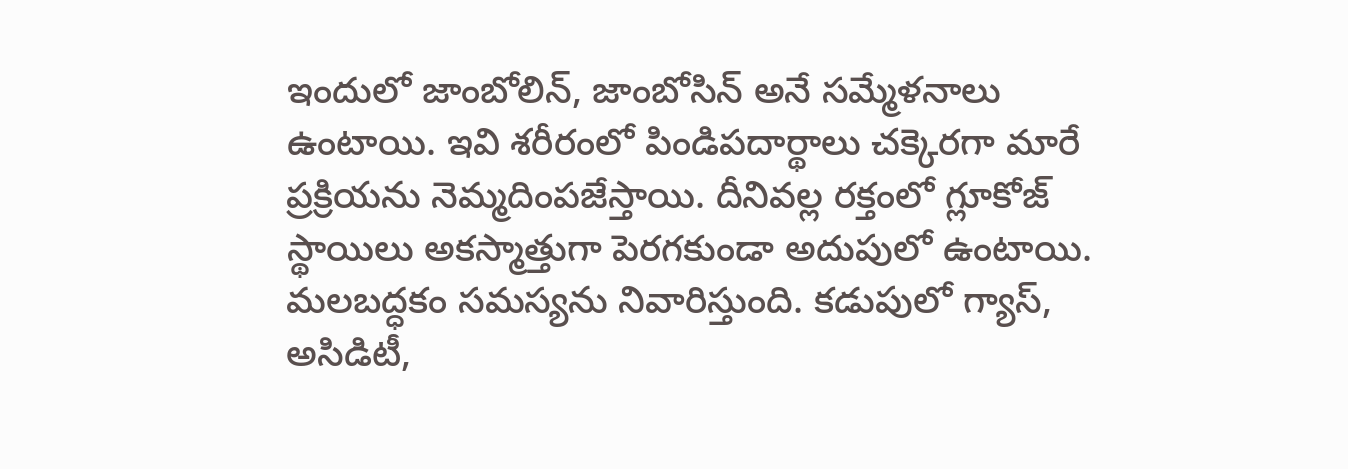ఇందులో జాంబోలిన్, జాంబోసిన్ అనే సమ్మేళనాలు ఉంటాయి. ఇవి శరీరంలో పిండిపదార్థాలు చక్కెరగా మారే ప్రక్రియను నెమ్మదింపజేస్తాయి. దీనివల్ల రక్తంలో గ్లూకోజ్ స్థాయిలు అకస్మాత్తుగా పెరగకుండా అదుపులో ఉంటాయి. మలబద్ధకం సమస్యను నివారిస్తుంది. కడుపులో గ్యాస్, అసిడిటీ,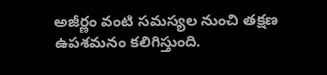అజీర్ణం వంటి సమస్యల నుంచి తక్షణ ఉపశమనం కలిగిస్తుంది.